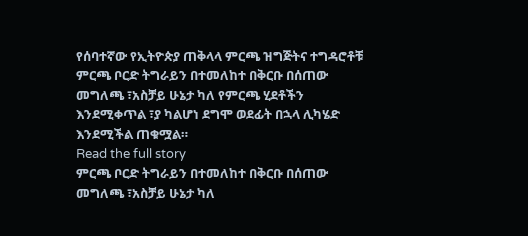የሰባተኛው የኢትዮጵያ ጠቅላላ ምርጫ ዝግጅትና ተግዳሮቶቹ
ምርጫ ቦርድ ትግራይን በተመለከተ በቅርቡ በሰጠው መግለጫ ፣አስቻይ ሁኔታ ካለ የምርጫ ሂደቶችን እንደሚቀጥል ፣ያ ካልሆነ ደግሞ ወደፊት በኋላ ሊካሄድ እንደሚችል ጠቁሟል።
Read the full story
ምርጫ ቦርድ ትግራይን በተመለከተ በቅርቡ በሰጠው መግለጫ ፣አስቻይ ሁኔታ ካለ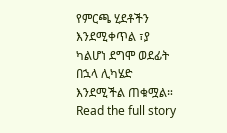የምርጫ ሂደቶችን እንደሚቀጥል ፣ያ ካልሆነ ደግሞ ወደፊት በኋላ ሊካሄድ እንደሚችል ጠቁሟል።
Read the full story